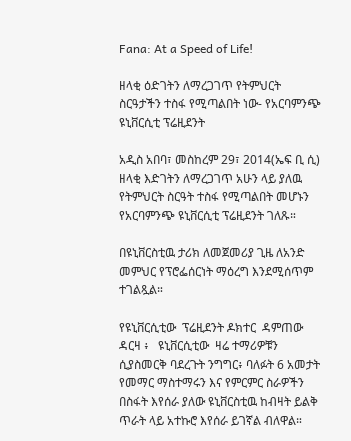Fana: At a Speed of Life!

ዘላቂ ዕድገትን ለማረጋገጥ የትምህርት ስርዓታችን ተስፋ የሚጣልበት ነው- የአርባምንጭ ዩኒቨርሲቲ ፕሬዚደንት

አዲስ አበባ፣ መስከረም 29፣ 2014(ኤፍ ቢ ሲ)  ዘላቂ እድገትን ለማረጋገጥ አሁን ላይ ያለዉ የትምህርት ስርዓት ተስፋ የሚጣልበት መሆኑን የአርባምንጭ ዩኒቨርሲቲ ፕሬዚደንት ገለጹ።

በዩኒቨርስቲዉ ታሪክ ለመጀመሪያ ጊዜ ለአንድ መምህር የፕሮፌሰርነት ማዕረግ እንደሚሰጥም ተገልጿል።

የዩኒቨርሲቲው  ፕሬዚደንት ዶክተር  ዳምጠው  ዳርዛ ፥   ዩኒቨርሲቲው  ዛሬ ተማሪዎቹን ሲያስመርቅ ባደረጉት ንግግር፥ ባለፉት 6 አመታት የመማር ማስተማሩን እና የምርምር ስራዎችን በስፋት እየሰራ ያለው ዩኒቨርስቲዉ ከብዛት ይልቅ ጥራት ላይ አተኩሮ እየሰራ ይገኛል ብለዋል።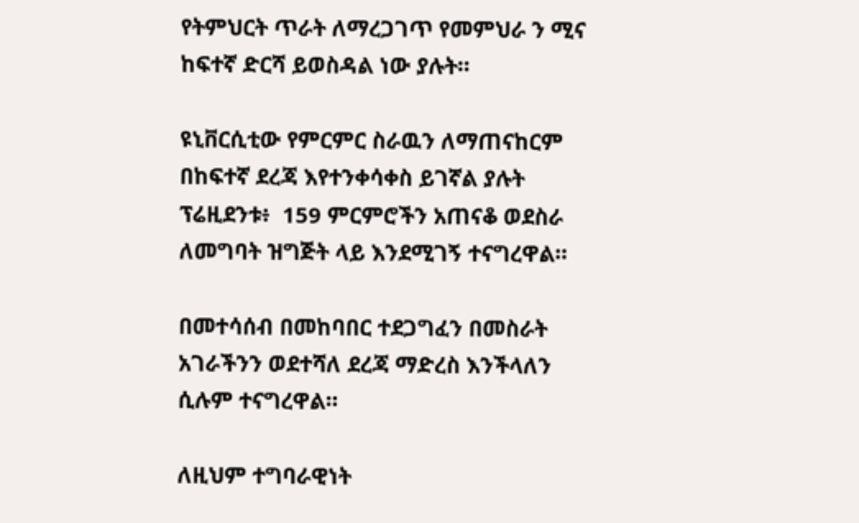የትምህርት ጥራት ለማረጋገጥ የመምህራ ን ሚና ከፍተኛ ድርሻ ይወስዳል ነው ያሉት።

ዩኒቨርሲቲው የምርምር ስራዉን ለማጠናከርም በከፍተኛ ደረጃ እየተንቀሳቀስ ይገኛል ያሉት ፕሬዚደንቱ፥  159 ምርምሮችን አጠናቆ ወደስራ ለመግባት ዝግጅት ላይ እንደሚገኝ ተናግረዋል።

በመተሳሰብ በመከባበር ተደጋግፈን በመስራት አገራችንን ወደተሻለ ደረጃ ማድረስ እንችላለን ሲሉም ተናግረዋል።

ለዚህም ተግባራዊነት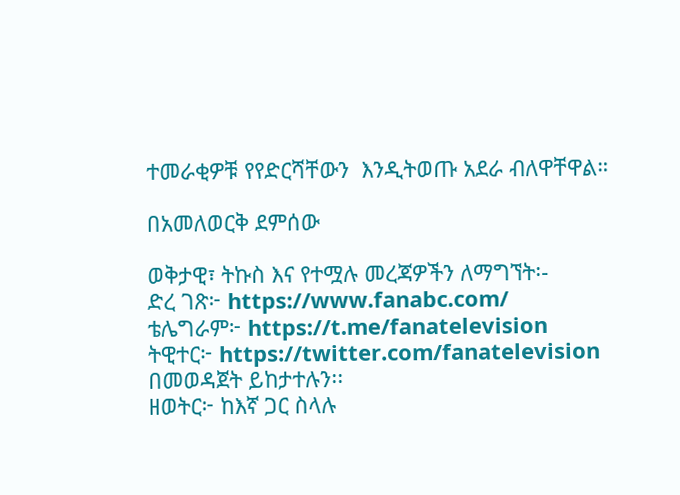ተመራቂዎቹ የየድርሻቸውን  እንዲትወጡ አደራ ብለዋቸዋል።

በአመለወርቅ ደምሰው

ወቅታዊ፣ ትኩስ እና የተሟሉ መረጃዎችን ለማግኘት፡-
ድረ ገጽ፦ https://www.fanabc.com/
ቴሌግራም፦ https://t.me/fanatelevision
ትዊተር፦ https://twitter.com/fanatelevision በመወዳጀት ይከታተሉን፡፡
ዘወትር፦ ከእኛ ጋር ስላሉ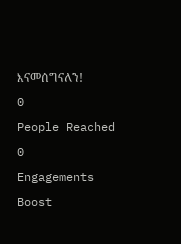እናመሰግናለን!
0
People Reached
0
Engagements
Boost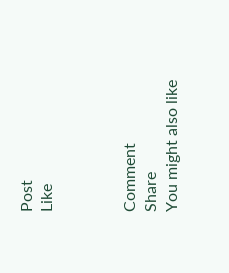Post
Like



Comment
Share
You might also like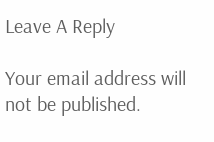Leave A Reply

Your email address will not be published.